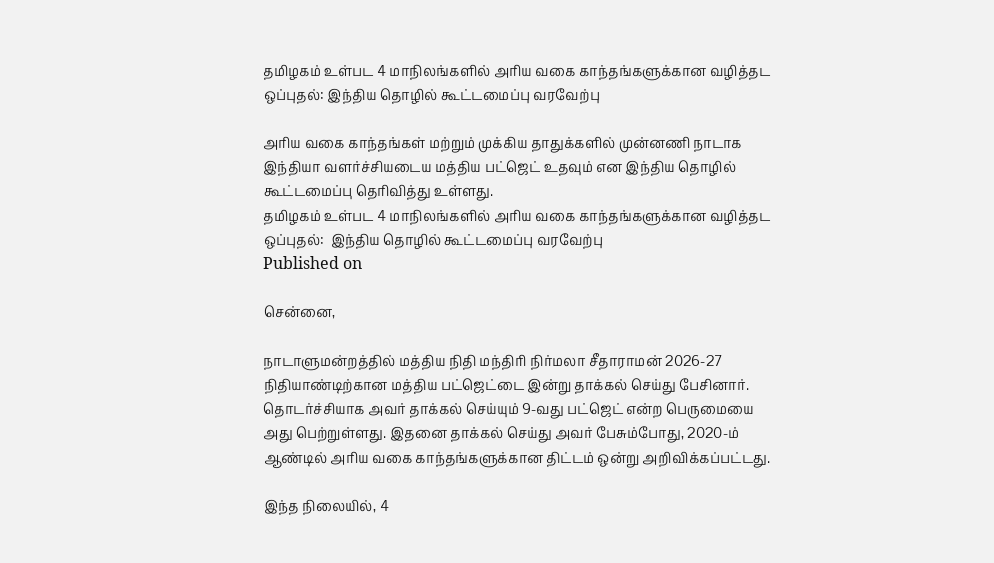தமிழகம் உள்பட 4 மாநிலங்களில் அரிய வகை காந்தங்களுக்கான வழித்தட ஒப்புதல்: இந்திய தொழில் கூட்டமைப்பு வரவேற்பு

அரிய வகை காந்தங்கள் மற்றும் முக்கிய தாதுக்களில் முன்னணி நாடாக இந்தியா வளர்ச்சியடைய மத்திய பட்ஜெட் உதவும் என இந்திய தொழில் கூட்டமைப்பு தெரிவித்து உள்ளது.
தமிழகம் உள்பட 4 மாநிலங்களில் அரிய வகை காந்தங்களுக்கான வழித்தட ஒப்புதல்:  இந்திய தொழில் கூட்டமைப்பு வரவேற்பு
Published on

சென்னை,

நாடாளுமன்றத்தில் மத்திய நிதி மந்திரி நிர்மலா சீதாராமன் 2026-27 நிதியாண்டிற்கான மத்திய பட்ஜெட்டை இன்று தாக்கல் செய்து பேசினார். தொடர்ச்சியாக அவர் தாக்கல் செய்யும் 9-வது பட்ஜெட் என்ற பெருமையை அது பெற்றுள்ளது. இதனை தாக்கல் செய்து அவர் பேசும்போது, 2020-ம் ஆண்டில் அரிய வகை காந்தங்களுக்கான திட்டம் ஒன்று அறிவிக்கப்பட்டது.

இந்த நிலையில், 4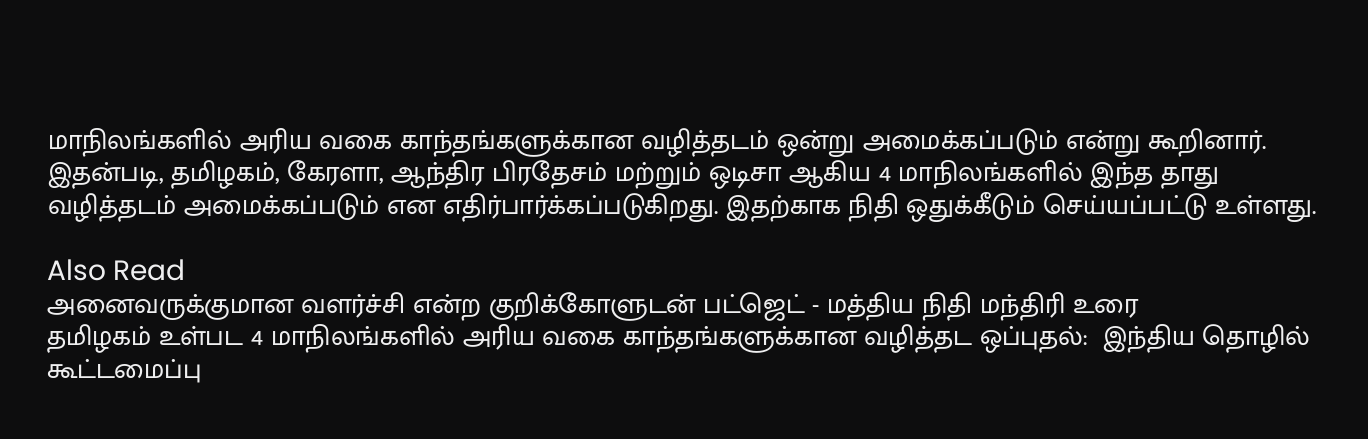மாநிலங்களில் அரிய வகை காந்தங்களுக்கான வழித்தடம் ஒன்று அமைக்கப்படும் என்று கூறினார். இதன்படி, தமிழகம், கேரளா, ஆந்திர பிரதேசம் மற்றும் ஒடிசா ஆகிய 4 மாநிலங்களில் இந்த தாது வழித்தடம் அமைக்கப்படும் என எதிர்பார்க்கப்படுகிறது. இதற்காக நிதி ஒதுக்கீடும் செய்யப்பட்டு உள்ளது.

Also Read
அனைவருக்குமான வளர்ச்சி என்ற குறிக்கோளுடன் பட்ஜெட் - மத்திய நிதி மந்திரி உரை
தமிழகம் உள்பட 4 மாநிலங்களில் அரிய வகை காந்தங்களுக்கான வழித்தட ஒப்புதல்:  இந்திய தொழில் கூட்டமைப்பு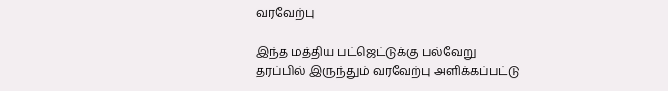வரவேற்பு

இந்த மத்திய பட்ஜெட்டுக்கு பல்வேறு தரப்பில் இருந்தும் வரவேற்பு அளிக்கப்பட்டு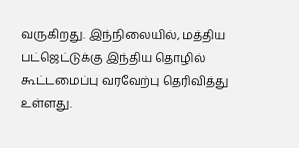வருகிறது. இந்நிலையில், மத்திய பட்ஜெட்டுக்கு இந்திய தொழில் கூட்டமைப்பு வரவேற்பு தெரிவித்து உள்ளது.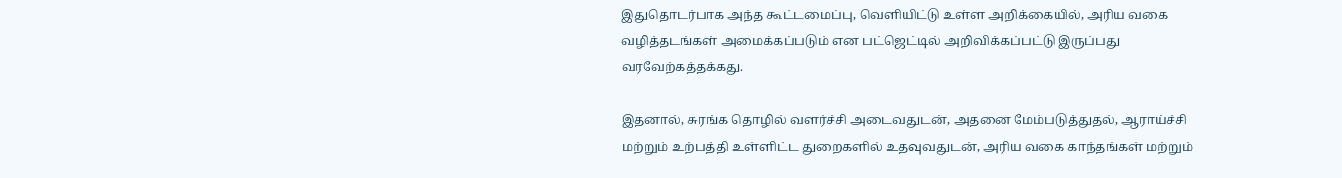இதுதொடர்பாக அந்த கூட்டமைப்பு, வெளியிட்டு உள்ள அறிக்கையில், அரிய வகை வழித்தடங்கள் அமைக்கப்படும் என பட்ஜெட்டில் அறிவிக்கப்பட்டு இருப்பது வரவேற்கத்தக்கது.

இதனால், சுரங்க தொழில் வளர்ச்சி அடைவதுடன், அதனை மேம்படுத்துதல், ஆராய்ச்சி மற்றும் உற்பத்தி உள்ளிட்ட துறைகளில் உதவுவதுடன், அரிய வகை காந்தங்கள் மற்றும்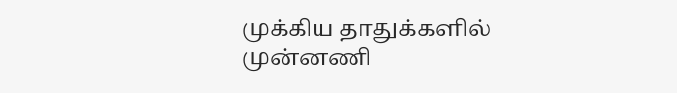முக்கிய தாதுக்களில் முன்னணி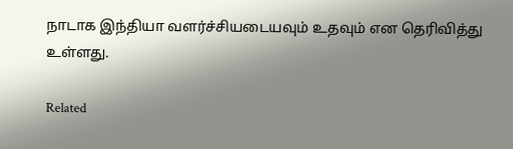நாடாக இந்தியா வளர்ச்சியடையவும் உதவும் என தெரிவித்து உள்ளது.

Related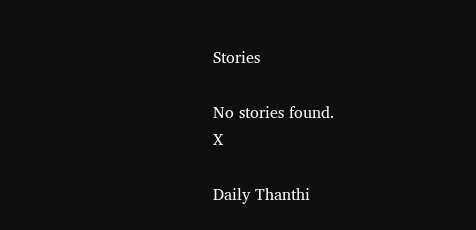Stories

No stories found.
X

Daily Thanthi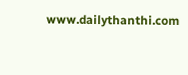www.dailythanthi.com